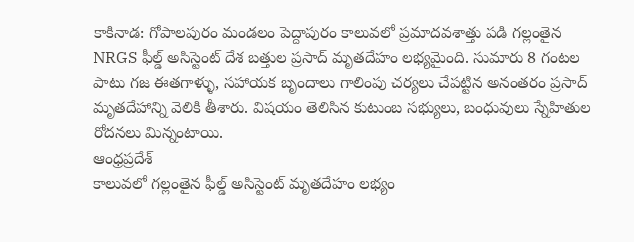కాకినాడ: గోపాలపురం మండలం పెద్దాపురం కాలువలో ప్రమాదవశాత్తు పడి గల్లంతైన NRGS ఫీల్డ్ అసిస్టెంట్ దేశ బత్తుల ప్రసాద్ మృతదేహం లభ్యమైంది. సుమారు 8 గంటల పాటు గజ ఈతగాళ్ళు, సహాయక బృందాలు గాలింపు చర్యలు చేపట్టిన అనంతరం ప్రసాద్ మృతదేహాన్ని వెలికి తీశారు. విషయం తెలిసిన కుటుంబ సభ్యులు, బంధువులు స్నేహితుల రోదనలు మిన్నంటాయి.
ఆంధ్రప్రదేశ్
కాలువలో గల్లంతైన ఫీల్డ్ అసిస్టెంట్ మృతదేహం లభ్యం